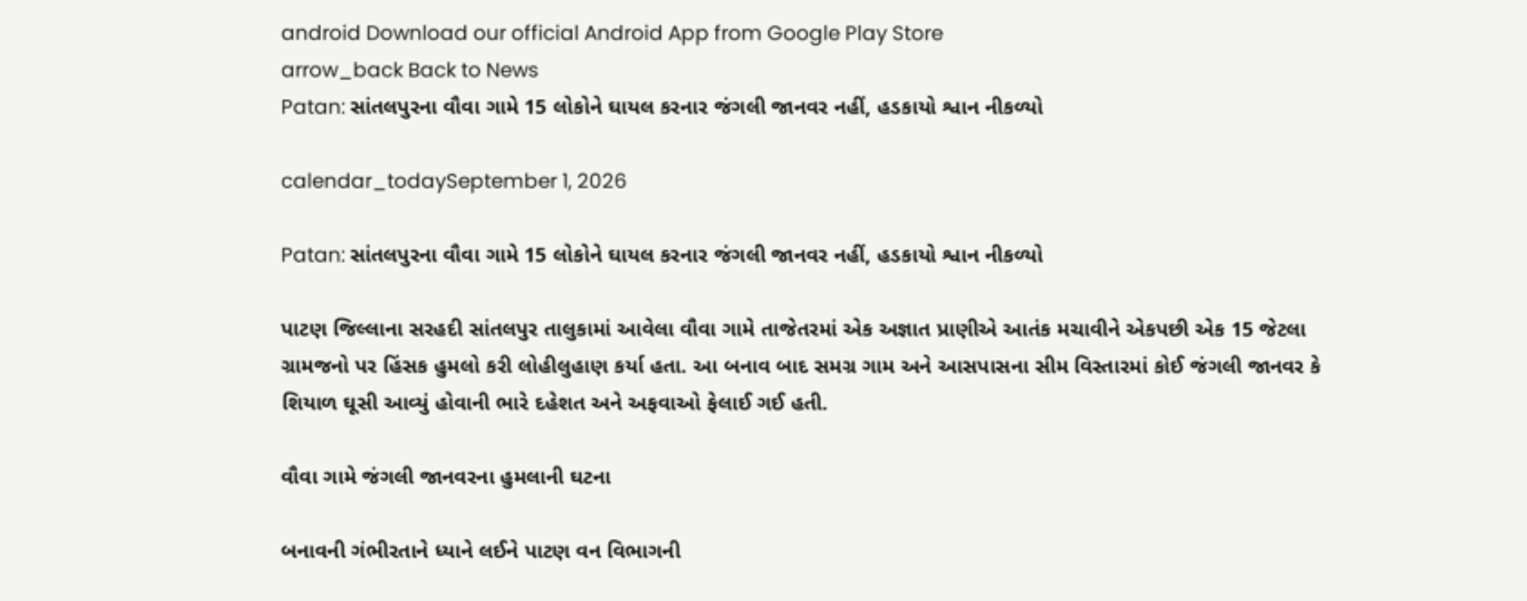android Download our official Android App from Google Play Store
arrow_back Back to News
Patan: સાંતલપુરના વૌવા ગામે 15 લોકોને ઘાયલ કરનાર જંગલી જાનવર નહીં, હડકાયો શ્વાન નીકળ્યો

calendar_todaySeptember 1, 2026

Patan: સાંતલપુરના વૌવા ગામે 15 લોકોને ઘાયલ કરનાર જંગલી જાનવર નહીં, હડકાયો શ્વાન નીકળ્યો

પાટણ જિલ્લાના સરહદી સાંતલપુર તાલુકામાં આવેલા વૌવા ગામે તાજેતરમાં એક અજ્ઞાત પ્રાણીએ આતંક મચાવીને એકપછી એક 15 જેટલા ગ્રામજનો પર હિંસક હુમલો કરી લોહીલુહાણ કર્યા હતા. આ બનાવ બાદ સમગ્ર ગામ અને આસપાસના સીમ વિસ્તારમાં કોઈ જંગલી જાનવર કે શિયાળ ઘૂસી આવ્યું હોવાની ભારે દહેશત અને અફવાઓ ફેલાઈ ગઈ હતી.

વૌવા ગામે જંગલી જાનવરના હુમલાની ઘટના

બનાવની ગંભીરતાને ધ્યાને લઈને પાટણ વન વિભાગની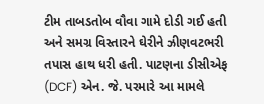ટીમ તાબડતોબ વૌવા ગામે દોડી ગઈ હતી અને સમગ્ર વિસ્તારને ઘેરીને ઝીણવટભરી તપાસ હાથ ધરી હતી. પાટણના ડીસીએફ (DCF) એન. જે. પરમારે આ મામલે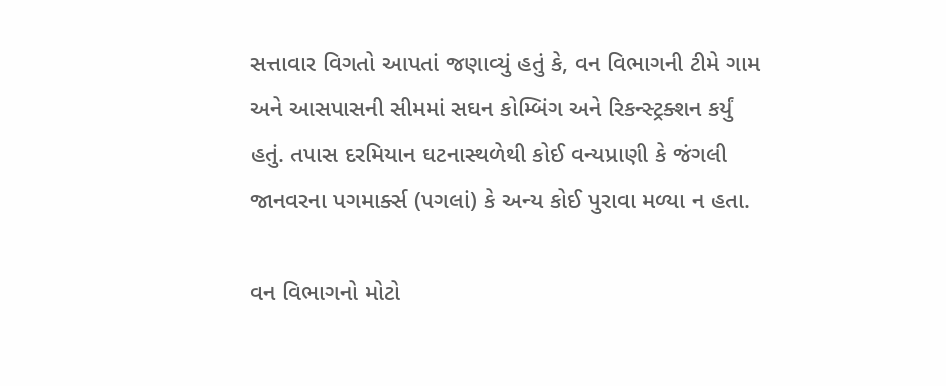સત્તાવાર વિગતો આપતાં જણાવ્યું હતું કે, વન વિભાગની ટીમે ગામ અને આસપાસની સીમમાં સઘન કોમ્બિંગ અને રિકન્સ્ટ્રક્શન કર્યું હતું. તપાસ દરમિયાન ઘટનાસ્થળેથી કોઈ વન્યપ્રાણી કે જંગલી જાનવરના પગમાર્ક્સ (પગલાં) કે અન્ય કોઈ પુરાવા મળ્યા ન હતા.

વન વિભાગનો મોટો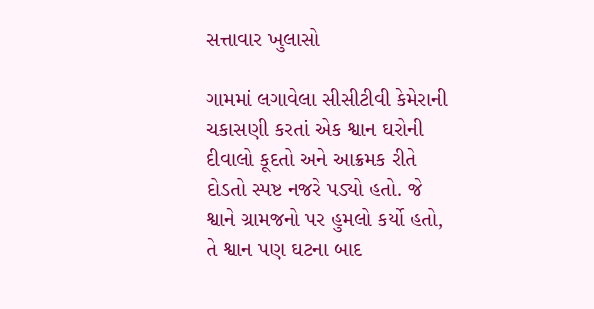સત્તાવાર ખુલાસો

ગામમાં લગાવેલા સીસીટીવી કેમેરાની ચકાસણી કરતાં એક શ્વાન ઘરોની દીવાલો કૂદતો અને આક્રમક રીતે દોડતો સ્પષ્ટ નજરે પડ્યો હતો. જે શ્વાને ગ્રામજનો પર હુમલો કર્યો હતો, તે શ્વાન પણ ઘટના બાદ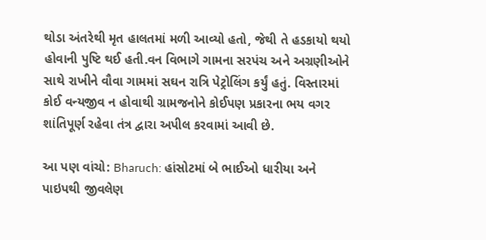થોડા અંતરેથી મૃત હાલતમાં મળી આવ્યો હતો, જેથી તે હડકાયો થયો હોવાની પુષ્ટિ થઈ હતી.વન વિભાગે ગામના સરપંચ અને અગ્રણીઓને સાથે રાખીને વૌવા ગામમાં સઘન રાત્રિ પેટ્રોલિંગ કર્યું હતું. વિસ્તારમાં કોઈ વન્યજીવ ન હોવાથી ગ્રામજનોને કોઈપણ પ્રકારના ભય વગર શાંતિપૂર્ણ રહેવા તંત્ર દ્વારા અપીલ કરવામાં આવી છે.

આ પણ વાંચો: Bharuch: હાંસોટમાં બે ભાઈઓ ધારીયા અને પાઇપથી જીવલેણ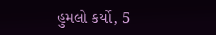હુમલો કર્યો, 5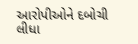આરોપીઓને દબોચી લીધા